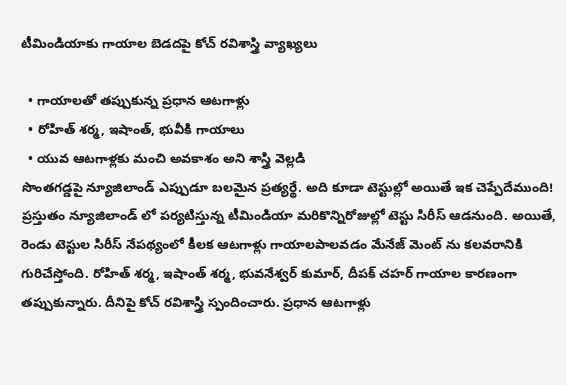టీమిండియాకు గాయాల బెడదపై కోచ్ రవిశాస్త్రి వ్యాఖ్యలు

  • గాయాలతో తప్పుకున్న ప్రధాన ఆటగాళ్లు
  • రోహిత్ శర్మ, ఇషాంత్, భువీకి గాయాలు
  • యువ ఆటగాళ్లకు మంచి అవకాశం అని శాస్త్రి వెల్లడి
సొంతగడ్డపై న్యూజిలాండ్ ఎప్పుడూ బలమైన ప్రత్యర్థే. అది కూడా టెస్టుల్లో అయితే ఇక చెప్పేదేముంది! ప్రస్తుతం న్యూజిలాండ్ లో పర్యటిస్తున్న టీమిండియా మరికొన్నిరోజుల్లో టెస్టు సిరీస్ ఆడనుంది. అయితే, రెండు టెస్టుల సిరీస్ నేపథ్యంలో కీలక ఆటగాళ్లు గాయాలపాలవడం మేనేజ్ మెంట్ ను కలవరానికి గురిచేస్తోంది. రోహిత్ శర్మ, ఇషాంత్ శర్మ, భువనేశ్వర్ కుమార్, దీపక్ చహర్ గాయాల కారణంగా తప్పుకున్నారు. దీనిపై కోచ్ రవిశాస్త్రి స్పందించారు. ప్రధాన ఆటగాళ్లు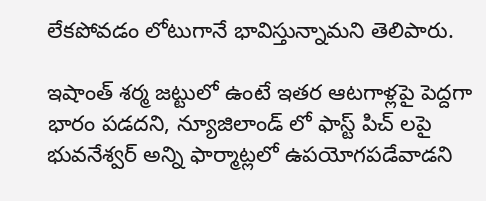లేకపోవడం లోటుగానే భావిస్తున్నామని తెలిపారు.

ఇషాంత్ శర్మ జట్టులో ఉంటే ఇతర ఆటగాళ్లపై పెద్దగా భారం పడదని, న్యూజిలాండ్ లో ఫాస్ట్ పిచ్ లపై భువనేశ్వర్ అన్ని ఫార్మాట్లలో ఉపయోగపడేవాడని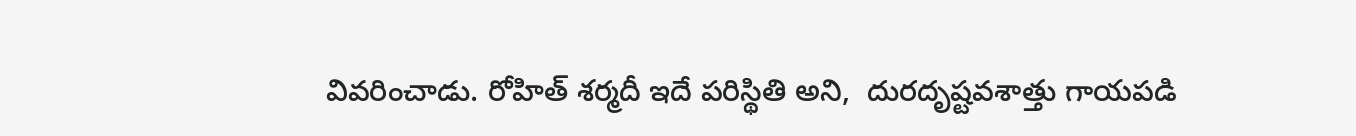వివరించాడు. రోహిత్ శర్మదీ ఇదే పరిస్థితి అని,  దురదృష్టవశాత్తు గాయపడి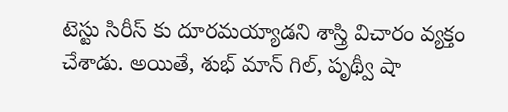టెస్టు సిరీస్ కు దూరమయ్యాడని శాస్త్రి విచారం వ్యక్తం చేశాడు. అయితే, శుభ్ మాన్ గిల్, పృథ్వీ షా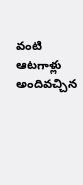వంటి ఆటగాళ్లు అందివచ్చిన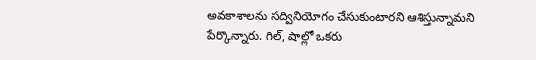అవకాశాలను సద్వినియోగం చేసుకుంటారని ఆశిస్తున్నామని పేర్కొన్నారు. గిల్, షాల్లో ఒకరు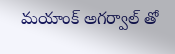మయాంక్ అగర్వాల్ తో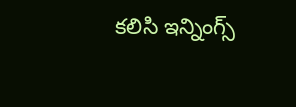కలిసి ఇన్నింగ్స్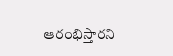ఆరంభిస్తారని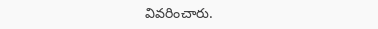వివరించారు.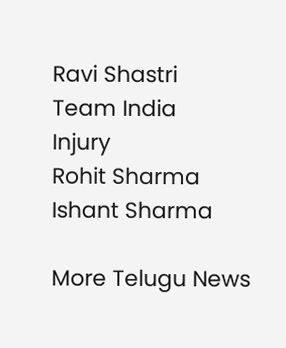Ravi Shastri
Team India
Injury
Rohit Sharma
Ishant Sharma

More Telugu News